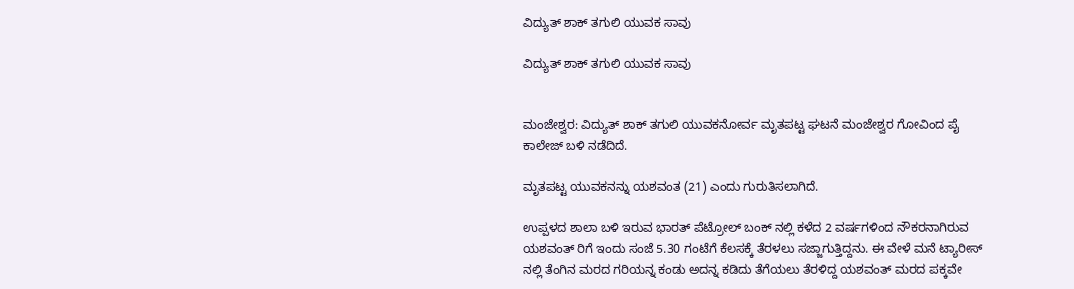ವಿದ್ಯುತ್ ಶಾಕ್ ತಗುಲಿ ಯುವಕ ಸಾವು

ವಿದ್ಯುತ್ ಶಾಕ್ ತಗುಲಿ ಯುವಕ ಸಾವು


ಮಂಜೇಶ್ವರ: ವಿದ್ಯುತ್ ಶಾಕ್ ತಗುಲಿ ಯುವಕನೋರ್ವ ಮೃತಪಟ್ಟ ಘಟನೆ ಮಂಜೇಶ್ವರ ಗೋವಿಂದ ಪೈ ಕಾಲೇಜ್ ಬಳಿ ನಡೆದಿದೆ.

ಮೃತಪಟ್ಟ ಯುವಕನನ್ನು ಯಶವಂತ (21) ಎಂದು ಗುರುತಿಸಲಾಗಿದೆ.

ಉಪ್ಪಳದ ಶಾಲಾ ಬಳಿ ಇರುವ ಭಾರತ್ ಪೆಟ್ರೋಲ್ ಬಂಕ್ ನಲ್ಲಿ ಕಳೆದ 2 ವರ್ಷಗಳಿಂದ ನೌಕರನಾಗಿರುವ ಯಶವಂತ್ ರಿಗೆ ಇಂದು ಸಂಜೆ 5.30 ಗಂಟೆಗೆ ಕೆಲಸಕ್ಕೆ ತೆರಳಲು ಸಜ್ಜಾಗುತ್ತಿದ್ದನು. ಈ ವೇಳೆ ಮನೆ ಟ್ಯಾರೀಸ್ ನಲ್ಲಿ ತೆಂಗಿನ ಮರದ ಗರಿಯನ್ನ ಕಂಡು ಅದನ್ನ ಕಡಿದು ತೆಗೆಯಲು ತೆರಳಿದ್ದ ಯಶವಂತ್ ಮರದ ಪಕ್ಕವೇ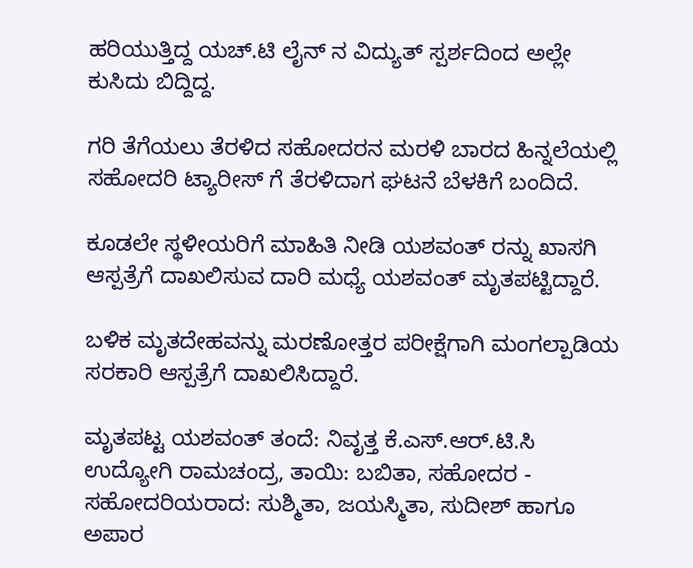ಹರಿಯುತ್ತಿದ್ದ ಯಚ್.ಟಿ ಲೈನ್ ನ ವಿದ್ಯುತ್ ಸ್ಪರ್ಶದಿಂದ ಅಲ್ಲೇ ಕುಸಿದು ಬಿದ್ದಿದ್ದ.

ಗರಿ ತೆಗೆಯಲು ತೆರಳಿದ ಸಹೋದರನ ಮರಳಿ ಬಾರದ ಹಿನ್ನಲೆಯಲ್ಲಿ ಸಹೋದರಿ ಟ್ಯಾರೀಸ್ ಗೆ ತೆರಳಿದಾಗ ಘಟನೆ ಬೆಳಕಿಗೆ ಬಂದಿದೆ.

ಕೂಡಲೇ ಸ್ಥಳೀಯರಿಗೆ ಮಾಹಿತಿ ನೀಡಿ ಯಶವಂತ್ ರನ್ನು ಖಾಸಗಿ ಆಸ್ಪತ್ರೆಗೆ ದಾಖಲಿಸುವ ದಾರಿ ಮಧ್ಯೆ ಯಶವಂತ್ ಮೃತಪಟ್ಟಿದ್ದಾರೆ.

ಬಳಿಕ ಮೃತದೇಹವನ್ನು ಮರಣೋತ್ತರ ಪರೀಕ್ಷೆಗಾಗಿ ಮಂಗಲ್ಪಾಡಿಯ ಸರಕಾರಿ ಆಸ್ಪತ್ರೆಗೆ ದಾಖಲಿಸಿದ್ದಾರೆ.

ಮೃತಪಟ್ಟ ಯಶವಂತ್ ತಂದೆ: ನಿವೃತ್ತ ಕೆ.ಎಸ್.ಆರ್.ಟಿ.ಸಿ ಉದ್ಯೋಗಿ ರಾಮಚಂದ್ರ, ತಾಯಿ: ಬಬಿತಾ, ಸಹೋದರ - ಸಹೋದರಿಯರಾದ: ಸುಶ್ಮಿತಾ, ಜಯಸ್ಮಿತಾ, ಸುದೀಶ್ ಹಾಗೂ ಅಪಾರ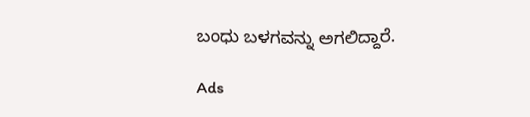ಬಂಧು ಬಳಗವನ್ನು ಅಗಲಿದ್ದಾರೆ.

Ads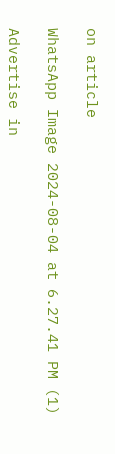on article

WhatsApp Image 2024-08-04 at 6.27.41 PM (1)

Advertise in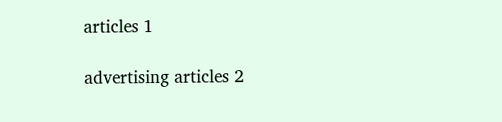articles 1

advertising articles 2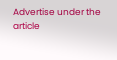Advertise under the article